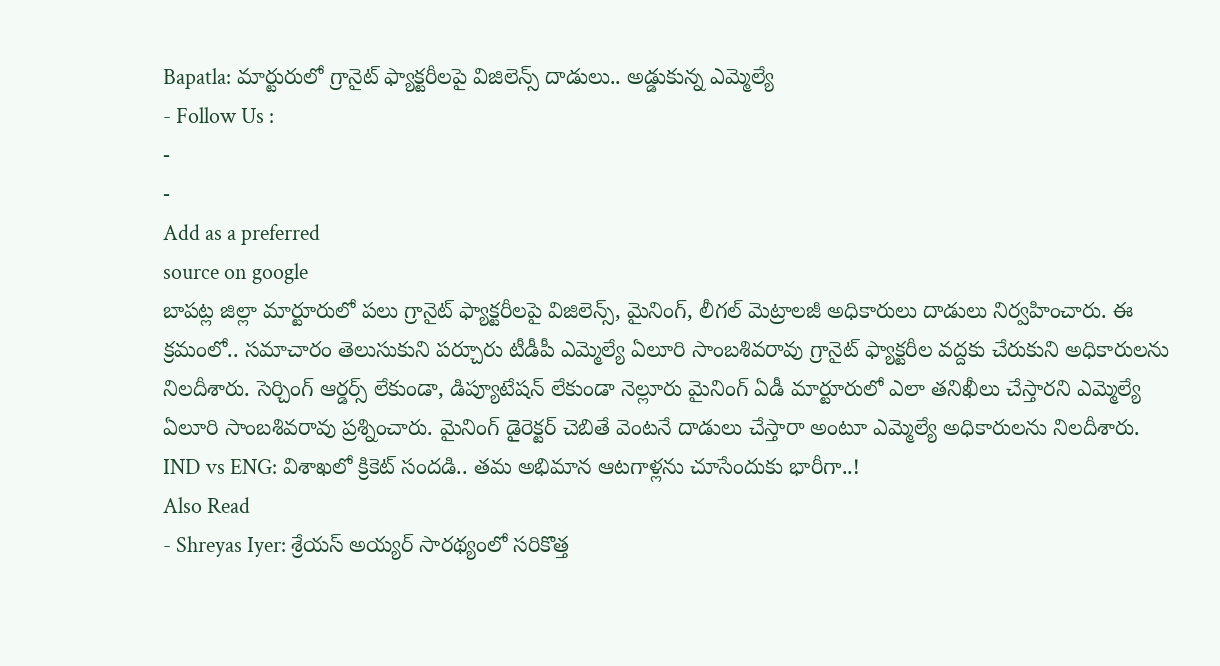Bapatla: మార్టురులో గ్రానైట్ ఫ్యాక్టరీలపై విజిలెన్స్ దాడులు.. అడ్డుకున్న ఎమ్మెల్యే
- Follow Us :
-
-
Add as a preferred
source on google
బాపట్ల జిల్లా మార్టూరులో పలు గ్రానైట్ ఫ్యాక్టరీలపై విజిలెన్స్, మైనింగ్, లీగల్ మెట్రాలజీ అధికారులు దాడులు నిర్వహించారు. ఈ క్రమంలో.. సమాచారం తెలుసుకుని పర్చూరు టీడీపీ ఎమ్మెల్యే ఏలూరి సాంబశివరావు గ్రానైట్ ఫ్యాక్టరీల వద్దకు చేరుకుని అధికారులను నిలదీశారు. సెర్చింగ్ ఆర్డర్స్ లేకుండా, డిప్యూటేషన్ లేకుండా నెల్లూరు మైనింగ్ ఏడీ మార్టూరులో ఎలా తనిఖీలు చేస్తారని ఎమ్మెల్యే ఏలూరి సాంబశివరావు ప్రశ్నించారు. మైనింగ్ డైరెక్టర్ చెబితే వెంటనే దాడులు చేస్తారా అంటూ ఎమ్మెల్యే అధికారులను నిలదీశారు.
IND vs ENG: విశాఖలో క్రికెట్ సందడి.. తమ అభిమాన ఆటగాళ్లను చూసేందుకు భారీగా..!
Also Read
- Shreyas Iyer: శ్రేయస్ అయ్యర్ సారథ్యంలో సరికొత్త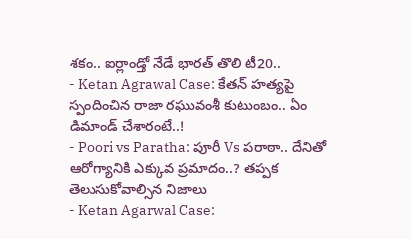శకం.. ఐర్లాండ్తో నేడే భారత్ తొలి టీ20..
- Ketan Agrawal Case: కేతన్ హత్యపై స్పందించిన రాజా రఘువంశీ కుటుంబం.. ఏం డిమాండ్ చేశారంటే..!
- Poori vs Paratha: పూరీ Vs పరాఠా.. దేనితో ఆరోగ్యానికి ఎక్కువ ప్రమాదం..? తప్పక తెలుసుకోవాల్సిన నిజాలు
- Ketan Agarwal Case: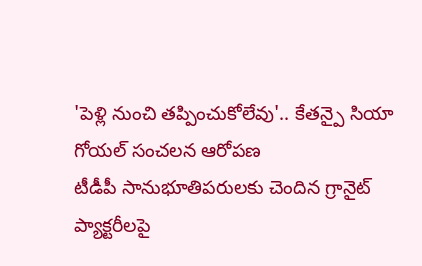'పెళ్లి నుంచి తప్పించుకోలేవు'.. కేతన్పై సియా గోయల్ సంచలన ఆరోపణ
టీడీపీ సానుభూతిపరులకు చెందిన గ్రానైట్ ప్యాక్టరీలపై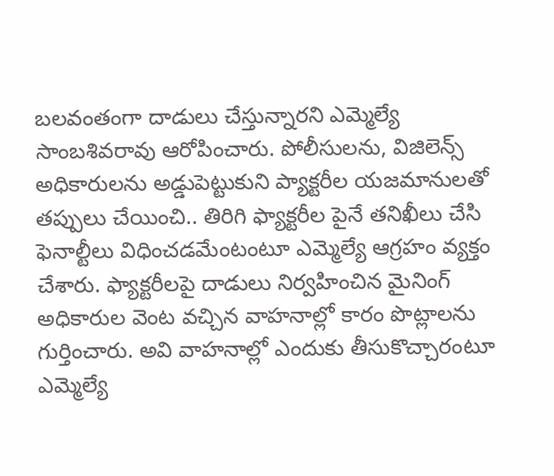బలవంతంగా దాడులు చేస్తున్నారని ఎమ్మెల్యే సాంబశివరావు ఆరోపించారు. పోలీసులను, విజిలెన్స్ అధికారులను అడ్డుపెట్టుకుని ప్యాక్టరీల యజమానులతో తప్పులు చేయించి.. తిరిగి ఫ్యాక్టరీల పైనే తనిఖీలు చేసి ఫెనాల్టీలు విధించడమేంటంటూ ఎమ్మెల్యే ఆగ్రహం వ్యక్తం చేశారు. ఫ్యాక్టరీలపై దాడులు నిర్వహించిన మైనింగ్ అధికారుల వెంట వచ్చిన వాహనాల్లో కారం పొట్లాలను గుర్తించారు. అవి వాహనాల్లో ఎందుకు తీసుకొచ్చారంటూ ఎమ్మెల్యే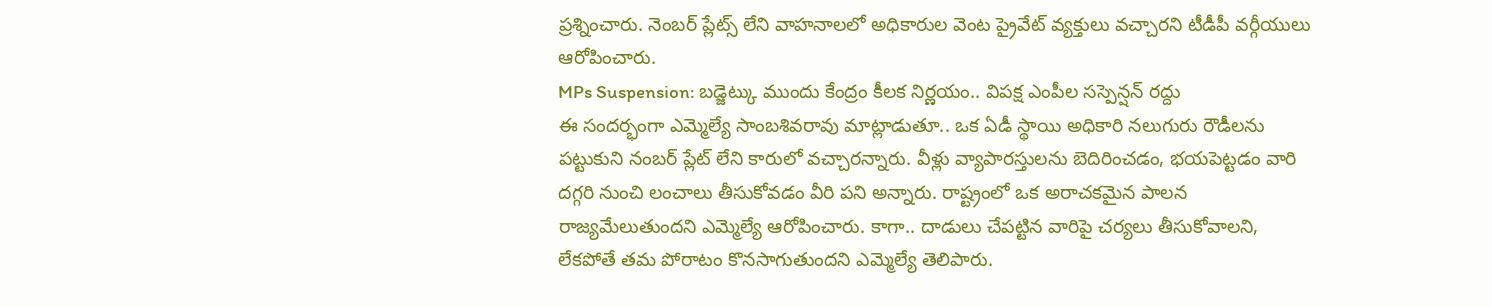ప్రశ్నించారు. నెంబర్ ప్లేట్స్ లేని వాహనాలలో అధికారుల వెంట ప్రైవేట్ వ్యక్తులు వచ్చారని టీడీపీ వర్గీయులు ఆరోపించారు.
MPs Suspension: బడ్జెట్కు ముందు కేంద్రం కీలక నిర్ణయం.. విపక్ష ఎంపీల సస్పెన్షన్ రద్దు
ఈ సందర్భంగా ఎమ్మెల్యే సాంబశివరావు మాట్లాడుతూ.. ఒక ఏడీ స్థాయి అధికారి నలుగురు రౌడీలను పట్టుకుని నంబర్ ప్లేట్ లేని కారులో వచ్చారన్నారు. వీళ్లు వ్యాపారస్తులను బెదిరించడం, భయపెట్టడం వారి దగ్గరి నుంచి లంచాలు తీసుకోవడం వీరి పని అన్నారు. రాష్ట్రంలో ఒక అరాచకమైన పాలన రాజ్యమేలుతుందని ఎమ్మెల్యే ఆరోపించారు. కాగా.. దాడులు చేపట్టిన వారిపై చర్యలు తీసుకోవాలని, లేకపోతే తమ పోరాటం కొనసాగుతుందని ఎమ్మెల్యే తెలిపారు.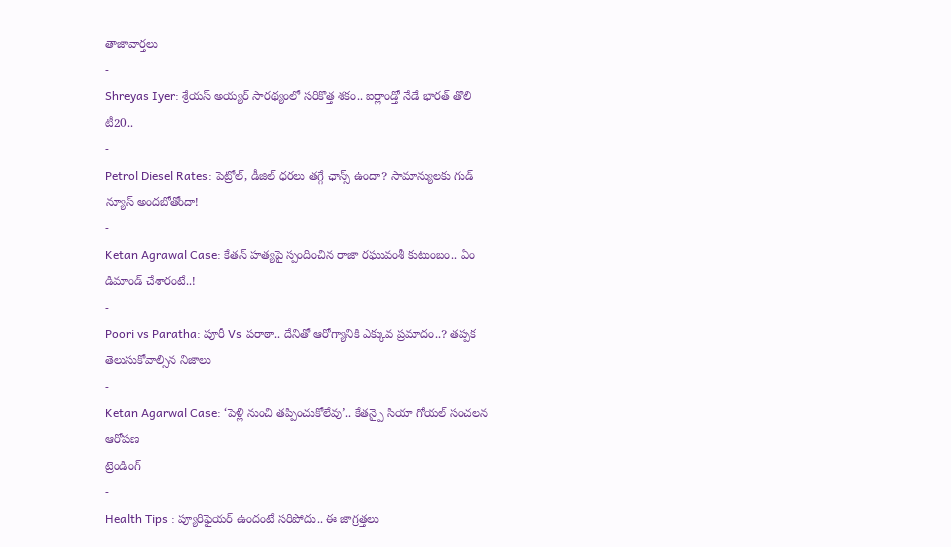తాజావార్తలు
-
Shreyas Iyer: శ్రేయస్ అయ్యర్ సారథ్యంలో సరికొత్త శకం.. ఐర్లాండ్తో నేడే భారత్ తొలి టీ20..
-
Petrol Diesel Rates: పెట్రోల్, డీజిల్ ధరలు తగ్గే ఛాన్స్ ఉందా? సామాన్యులకు గుడ్ న్యూస్ అందబోతోందా!
-
Ketan Agrawal Case: కేతన్ హత్యపై స్పందించిన రాజా రఘువంశీ కుటుంబం.. ఏం డిమాండ్ చేశారంటే..!
-
Poori vs Paratha: పూరీ Vs పరాఠా.. దేనితో ఆరోగ్యానికి ఎక్కువ ప్రమాదం..? తప్పక తెలుసుకోవాల్సిన నిజాలు
-
Ketan Agarwal Case: ‘పెళ్లి నుంచి తప్పించుకోలేవు’.. కేతన్పై సియా గోయల్ సంచలన ఆరోపణ
ట్రెండింగ్
-
Health Tips : ప్యూరిఫైయర్ ఉందంటే సరిపోదు.. ఈ జాగ్రత్తలు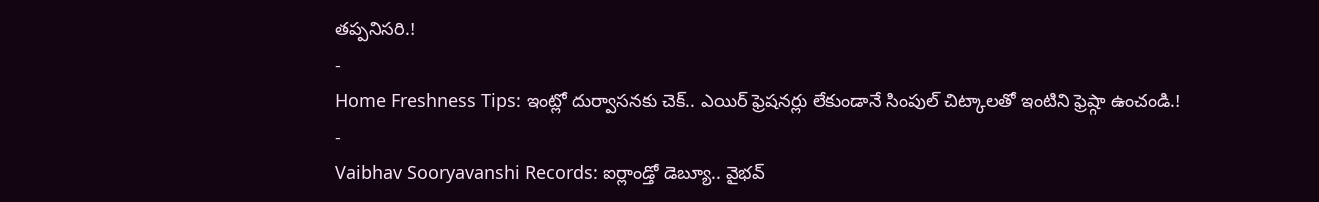తప్పనిసరి.!
-
Home Freshness Tips: ఇంట్లో దుర్వాసనకు చెక్.. ఎయిర్ ఫ్రెషనర్లు లేకుండానే సింపుల్ చిట్కాలతో ఇంటిని ఫ్రెష్గా ఉంచండి.!
-
Vaibhav Sooryavanshi Records: ఐర్లాండ్తో డెబ్యూ.. వైభవ్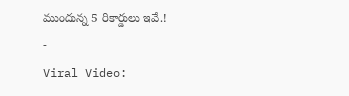ముందున్న 5 రికార్డులు ఇవే.!
-
Viral Video: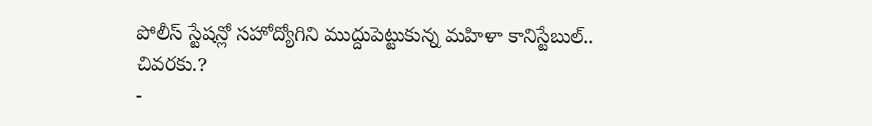పోలీస్ స్టేషన్లో సహోద్యోగిని ముద్దుపెట్టుకున్న మహిళా కానిస్టేబుల్.. చివరకు.?
-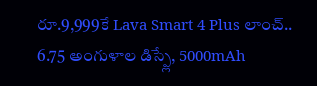రూ.9,999కే Lava Smart 4 Plus లాంచ్.. 6.75 అంగుళాల డిస్ప్లే, 5000mAh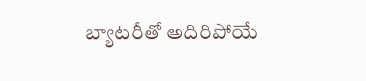బ్యాటరీతో అదిరిపోయే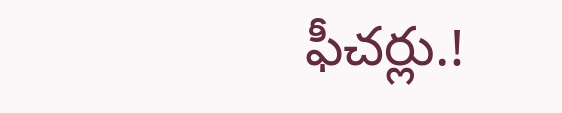ఫీచర్లు.!